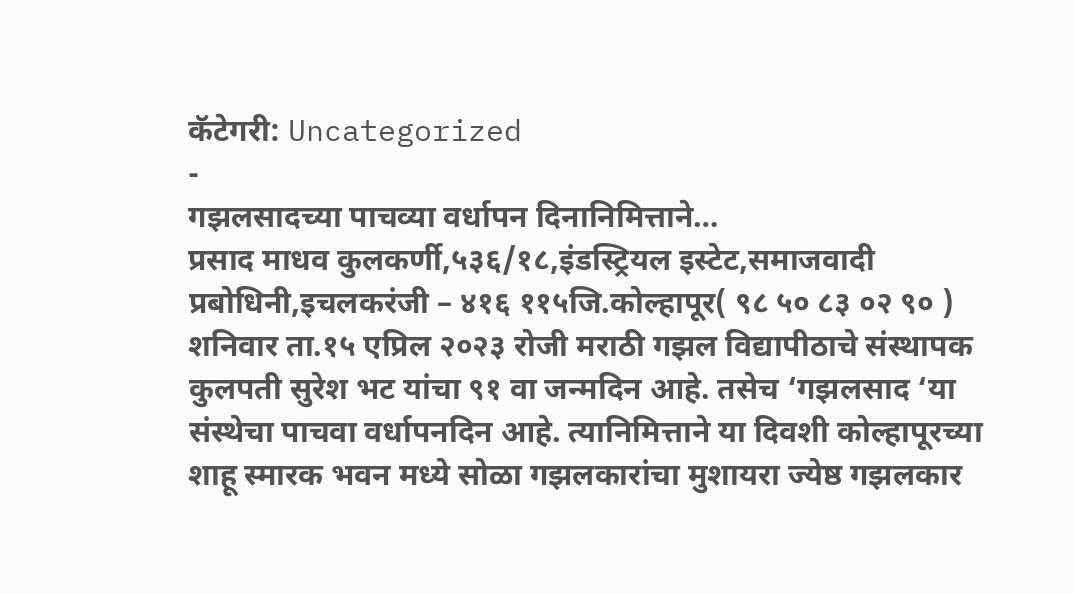कॅटेगरी: Uncategorized
-
गझलसादच्या पाचव्या वर्धापन दिनानिमित्ताने…
प्रसाद माधव कुलकर्णी,५३६/१८,इंडस्ट्रियल इस्टेट,समाजवादी प्रबोधिनी,इचलकरंजी – ४१६ ११५जि.कोल्हापूर( ९८ ५० ८३ ०२ ९० ) शनिवार ता.१५ एप्रिल २०२३ रोजी मराठी गझल विद्यापीठाचे संस्थापक कुलपती सुरेश भट यांचा ९१ वा जन्मदिन आहे. तसेच ‘गझलसाद ‘या संस्थेचा पाचवा वर्धापनदिन आहे. त्यानिमित्ताने या दिवशी कोल्हापूरच्या शाहू स्मारक भवन मध्ये सोळा गझलकारांचा मुशायरा ज्येष्ठ गझलकार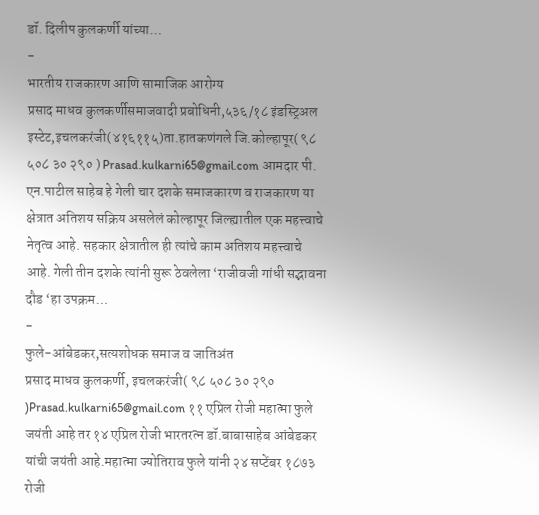डॉ. दिलीप कुलकर्णी यांच्या…
-
भारतीय राजकारण आणि सामाजिक आरोग्य
प्रसाद माधव कुलकर्णीसमाजवादी प्रबोधिनी,५३६/१८ इंडस्ट्रिअल इस्टेट,इचलकरंजी(४१६११५)ता.हातकणंगले जि.कोल्हापूर( ९८ ५०८ ३० २९० ) Prasad.kulkarni65@gmail.com आमदार पी. एन.पाटील साहेब हे गेली चार दशके समाजकारण व राजकारण या क्षेत्रात अतिशय सक्रिय असलेलं कोल्हापूर जिल्ह्यातील एक महत्त्वाचे नेतृत्व आहे. सहकार क्षेत्रातील ही त्यांचे काम अतिशय महत्त्वाचे आहे. गेली तीन दशके त्यांनी सुरू ठेवलेला ‘राजीवजी गांधी सद्भावना दौड ‘हा उपक्रम…
-
फुले-आंबेडकर,सत्यशोधक समाज व जातिअंत
प्रसाद माधव कुलकर्णी, इचलकरंजी( ९८ ५०८ ३० २९० )Prasad.kulkarni65@gmail.com ११ एप्रिल रोजी महात्मा फुले जयंती आहे तर १४ एप्रिल रोजी भारतरत्न डॉ.बाबासाहेब आंबेडकर यांची जयंती आहे.महात्मा ज्योतिराव फुले यांनी २४ सप्टेंबर १८७३ रोजी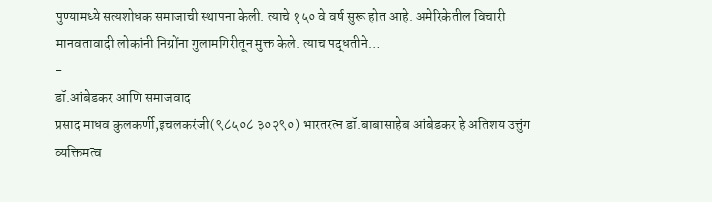पुण्यामध्ये सत्यशोधक समाजाची स्थापना केली. त्याचे १५० वे वर्ष सुरू होत आहे. अमेरिकेतील विचारी मानवतावादी लोकांनी निग्रोंना गुलामगिरीतून मुक्त केले. त्याच पद्धतीने…
-
डॉ.आंबेडकर आणि समाजवाद
प्रसाद माधव कुलकर्णी,इचलकरंजी(९८५०८ ३०२९०) भारतरत्न डॉ.बाबासाहेब आंबेडकर हे अतिशय उत्तुंग व्यक्तिमत्व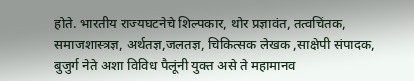होते. भारतीय राज्यघटनेचे शिल्पकार, थोर प्रज्ञावंत, तत्वचिंतक, समाजशास्त्रज्ञ, अर्थतज्ञ,जलतज्ञ, चिकित्सक लेखक ,साक्षेपी संपादक, बुजुर्ग नेते अशा विविध पैलूंनी युक्त असे ते महामानव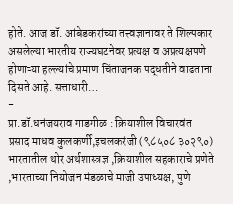होते. आज डॉ. आंबेडकरांच्या तत्त्वज्ञानावर ते शिल्पकार असलेल्या भारतीय राज्यघटनेवर प्रत्यक्ष व अप्रत्यक्षपणे होणाऱ्या हल्ल्यांचे प्रमाण चिंताजनक पद्धतीने वाढताना दिसते आहे. सत्ताधारी…
-
प्रा.डॉ.धनंजयराव गाडगीळ : क्रियाशील विचारवंत
प्रसाद माधव कुलकर्णी,इचलकरंजी (९८५०८ ३०२९०) भारतातील थोर अर्थशास्त्रज्ञ ,क्रियाशील सहकाराचे प्रणेते ,भारताच्या नियोजन मंडळाचे माजी उपाध्यक्ष, पुणे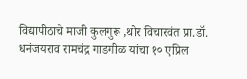विद्यापीठाचे माजी कुलगुरू ,थोर विचारवंत प्रा.डॉ. धनंजयराव रामचंद्र गाडगीळ यांचा १० एप्रिल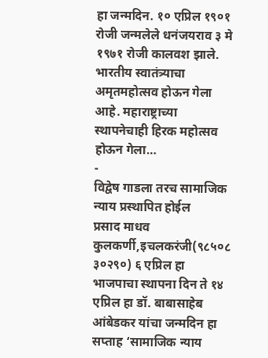हा जन्मदिन. १० एप्रिल १९०१ रोजी जन्मलेले धनंजयराव ३ मे १९७१ रोजी कालवश झाले. भारतीय स्वातंत्र्याचा अमृतमहोत्सव होऊन गेला आहे. महाराष्ट्राच्या स्थापनेचाही हिरक महोत्सव होऊन गेला…
-
विद्वेष गाडला तरच सामाजिक न्याय प्रस्थापित होईल
प्रसाद माधव कुलकर्णी,इचलकरंजी(९८५०८ ३०२९०) ६ एप्रिल हा भाजपाचा स्थापना दिन ते १४ एप्रिल हा डॉ. बाबासाहेब आंबेडकर यांचा जन्मदिन हा सप्ताह ‘सामाजिक न्याय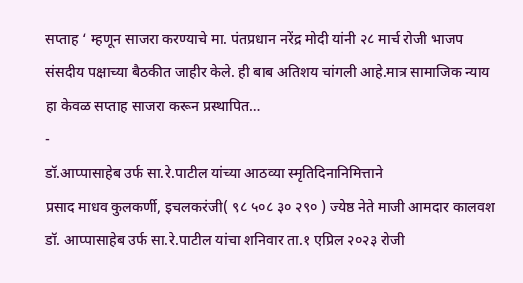सप्ताह ‘ म्हणून साजरा करण्याचे मा. पंतप्रधान नरेंद्र मोदी यांनी २८ मार्च रोजी भाजप संसदीय पक्षाच्या बैठकीत जाहीर केले. ही बाब अतिशय चांगली आहे.मात्र सामाजिक न्याय हा केवळ सप्ताह साजरा करून प्रस्थापित…
-
डॉ.आप्पासाहेब उर्फ सा.रे.पाटील यांच्या आठव्या स्मृतिदिनानिमित्ताने
प्रसाद माधव कुलकर्णी, इचलकरंजी( ९८ ५०८ ३० २९० ) ज्येष्ठ नेते माजी आमदार कालवश डॉ. आप्पासाहेब उर्फ सा.रे.पाटील यांचा शनिवार ता.१ एप्रिल २०२३ रोजी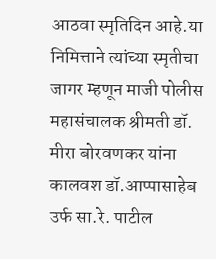आठवा स्मृतिदिन आहे.या निमित्ताने त्यांच्या स्मृतीचा जागर म्हणून माजी पोलीस महासंचालक श्रीमती डॉ. मीरा बोरवणकर यांना कालवश डॉ.आप्पासाहेब उर्फ सा.रे. पाटील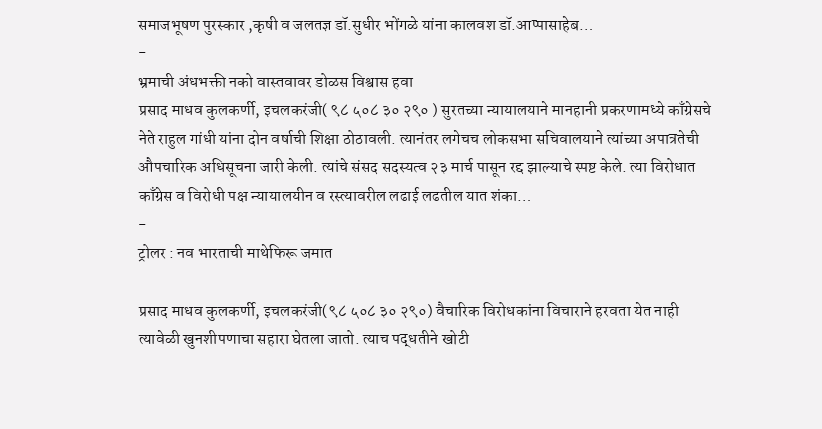समाजभूषण पुरस्कार ,कृषी व जलतज्ञ डॉ.सुधीर भोंगळे यांना कालवश डॉ.आप्पासाहेब…
-
भ्रमाची अंधभक्ती नको वास्तवावर डोळस विश्वास हवा
प्रसाद माधव कुलकर्णी, इचलकरंजी( ९८ ५०८ ३० २९० ) सुरतच्या न्यायालयाने मानहानी प्रकरणामध्ये काँग्रेसचे नेते राहुल गांधी यांना दोन वर्षाची शिक्षा ठोठावली. त्यानंतर लगेचच लोकसभा सचिवालयाने त्यांच्या अपात्रतेची औपचारिक अधिसूचना जारी केली. त्यांचे संसद सदस्यत्व २३ मार्च पासून रद्द झाल्याचे स्पष्ट केले. त्या विरोधात काँग्रेस व विरोधी पक्ष न्यायालयीन व रस्त्यावरील लढाई लढतील यात शंका…
-
ट्रोलर : नव भारताची माथेफिरू जमात

प्रसाद माधव कुलकर्णी, इचलकरंजी(९८ ५०८ ३० २९०) वैचारिक विरोधकांना विचाराने हरवता येत नाही त्यावेळी खुनशीपणाचा सहारा घेतला जातो. त्याच पद्धतीने खोटी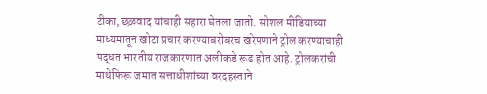टीका,छळवाद यांचाही सहारा घेतला जातो. सोशल मीडियाच्या माध्यमातून खोटा प्रचार करण्याबरोबरच खरेपणाने ट्रोल करण्याचाही पद्धत भारतीय राजकारणात अलीकडे रूढ होत आहे. ट्रोलकरांची माथेफिरू जमात सत्ताधीशांच्या वरदहस्ताने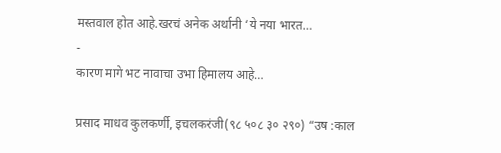मस्तवाल होत आहे.खरचं अनेक अर्थानी ‘ये नया भारत…
-
कारण मागे भट नावाचा उभा हिमालय आहे…

प्रसाद माधव कुलकर्णी, इचलकरंजी(९८ ५०८ ३० २९०) “उष :काल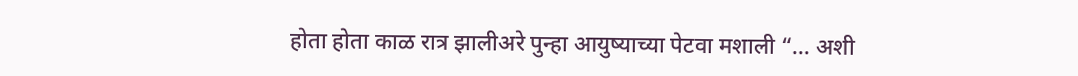होता होता काळ रात्र झालीअरे पुन्हा आयुष्याच्या पेटवा मशाली “… अशी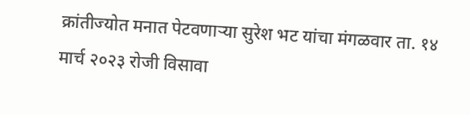क्रांतीज्योत मनात पेटवणाऱ्या सुरेश भट यांचा मंगळवार ता. १४ मार्च २०२३ रोजी विसावा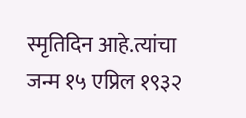स्मृतिदिन आहे.त्यांचा जन्म १५ एप्रिल १९३२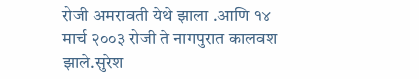रोजी अमरावती येथे झाला .आणि १४ मार्च २००३ रोजी ते नागपुरात कालवश झाले.सुरेश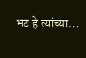भट हे त्यांच्या…